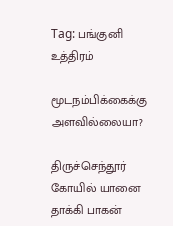Tag: பங்குனி உத்திரம்

மூடநம்பிக்கைக்கு அளவில்லையா?

திருச்செந்தூர் கோயில் யானை தாக்கி பாகன்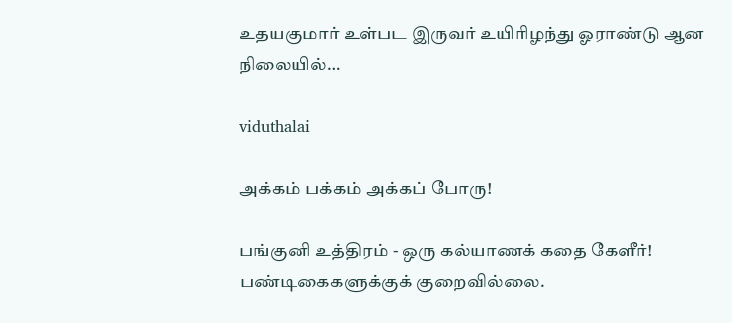உதயகுமார் உள்பட இருவர் உயிரிழந்து ஓராண்டு ஆன நிலையில்…

viduthalai

அக்கம் பக்கம் அக்கப் போரு!

பங்குனி உத்திரம் - ஒரு கல்யாணக் கதை கேளீர்! பண்டிகைகளுக்குக் குறைவில்லை.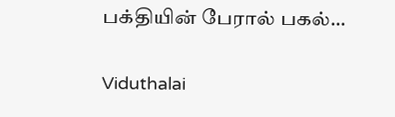பக்தியின் பேரால் பகல்…

Viduthalai